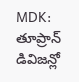MDK: తూప్రాన్ డివిజన్లో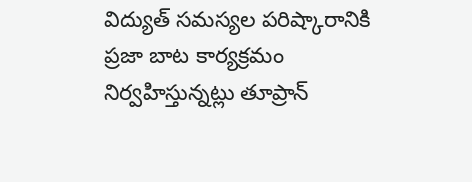విద్యుత్ సమస్యల పరిష్కారానికి ప్రజా బాట కార్యక్రమం నిర్వహిస్తున్నట్లు తూప్రాన్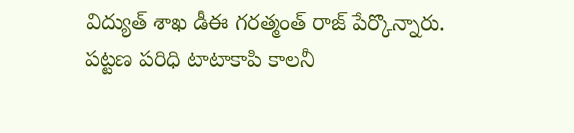విద్యుత్ శాఖ డీఈ గరత్మంత్ రాజ్ పేర్కొన్నారు. పట్టణ పరిధి టాటాకాపి కాలనీ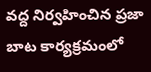వద్ద నిర్వహించిన ప్రజా బాట కార్యక్రమంలో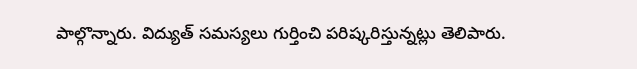పాల్గొన్నారు. విద్యుత్ సమస్యలు గుర్తించి పరిష్కరిస్తున్నట్లు తెలిపారు.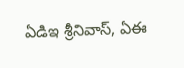ఏడిఇ శ్రీనివాస్, ఏఈ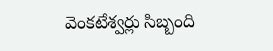వెంకటేశ్వర్లు సిబ్బంది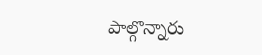పాల్గొన్నారు